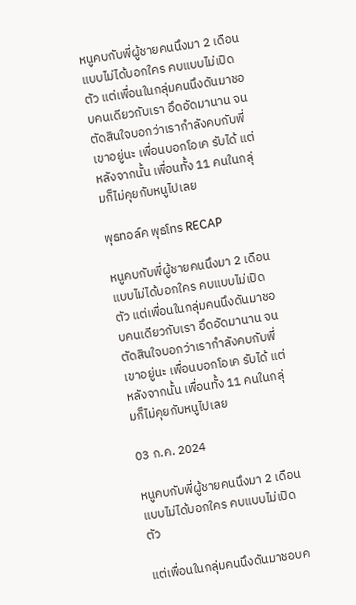หนูคบกับพี่ผู้ชายคนนึงมา 2 เดือนแบบไม่ได้บอกใคร คบแบบไม่เปิดตัว แต่เพื่อนในกลุ่มคนนึงดันมาชอบคนเดียวกับเรา อึดอัดมานาน จนตัดสินใจบอกว่าเรากำลังคบกับพี่เขาอยู่นะ เพื่อนบอกโอเค รับได้ แต่หลังจากนั้น เพื่อนทั้ง 11 คนในกลุ่มก็ไม่คุยกับหนูไปเลย

พุธทอล์ค พุธโทร RECAP

หนูคบกับพี่ผู้ชายคนนึงมา 2 เดือนแบบไม่ได้บอกใคร คบแบบไม่เปิดตัว แต่เพื่อนในกลุ่มคนนึงดันมาชอบคนเดียวกับเรา อึดอัดมานาน จนตัดสินใจบอกว่าเรากำลังคบกับพี่เขาอยู่นะ เพื่อนบอกโอเค รับได้ แต่หลังจากนั้น เพื่อนทั้ง 11 คนในกลุ่มก็ไม่คุยกับหนูไปเลย

03 ก.ค. 2024

หนูคบกับพี่ผู้ชายคนนึงมา 2 เดือนแบบไม่ได้บอกใคร คบแบบไม่เปิดตัว

แต่เพื่อนในกลุ่มคนนึงดันมาชอบค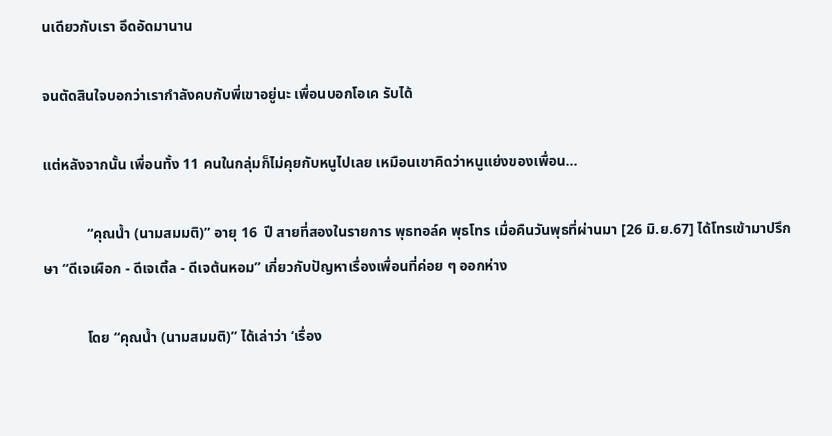นเดียวกับเรา อึดอัดมานาน

จนตัดสินใจบอกว่าเรากำลังคบกับพี่เขาอยู่นะ เพื่อนบอกโอเค รับได้

แต่หลังจากนั้น เพื่อนทั้ง 11 คนในกลุ่มก็ไม่คุยกับหนูไปเลย เหมือนเขาคิดว่าหนูแย่งของเพื่อน...

            “คุณน้ำ (นามสมมติ)” อายุ 16  ปี สายที่สองในรายการ พุธทอล์ค พุธโทร เมื่อคืนวันพุธที่ผ่านมา [26 มิ.ย.67] ได้โทรเข้ามาปรึกษา “ดีเจเผือก - ดีเจเติ้ล - ดีเจต้นหอม” เกี่ยวกับปัญหาเรื่องเพื่อนที่ค่อย ๆ ออกห่าง

            โดย “คุณน้ำ (นามสมมติ)” ได้เล่าว่า ‘เรื่อง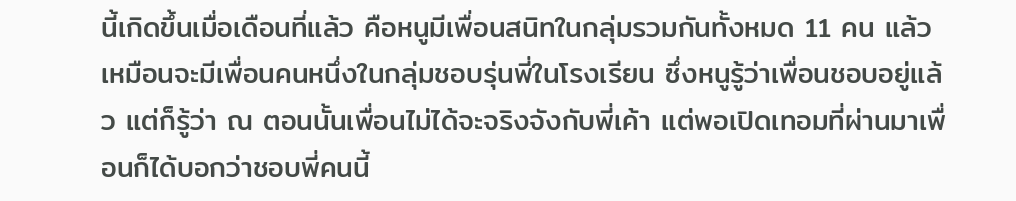นี้เกิดขึ้นเมื่อเดือนที่แล้ว คือหนูมีเพื่อนสนิทในกลุ่มรวมกันทั้งหมด 11 คน แล้วเหมือนจะมีเพื่อนคนหนึ่งในกลุ่มชอบรุ่นพี่ในโรงเรียน ซึ่งหนูรู้ว่าเพื่อนชอบอยู่แล้ว แต่ก็รู้ว่า ณ ตอนนั้นเพื่อนไม่ได้จะจริงจังกับพี่เค้า แต่พอเปิดเทอมที่ผ่านมาเพื่อนก็ได้บอกว่าชอบพี่คนนี้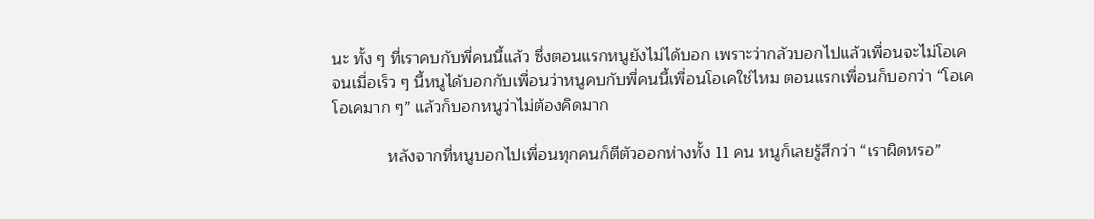นะ ทั้ง ๆ ที่เราคบกับพี่คนนี้แล้ว ซึ่งตอนแรกหนูยังไม่ได้บอก เพราะว่ากลัวบอกไปแล้วเพื่อนจะไม่โอเค จนเมื่อเร็ว ๆ นี้หนูได้บอกกับเพื่อนว่าหนูคบกับพี่คนนี้เพื่อนโอเคใช่ไหม ตอนแรกเพื่อนก็บอกว่า “โอเค โอเคมาก ๆ” แล้วก็บอกหนูว่าไม่ต้องคิดมาก

            หลังจากที่หนูบอกไปเพื่อนทุกคนก็ตีตัวออกห่างทั้ง 11 คน หนูก็เลยรู้สึกว่า “เราผิดหรอ”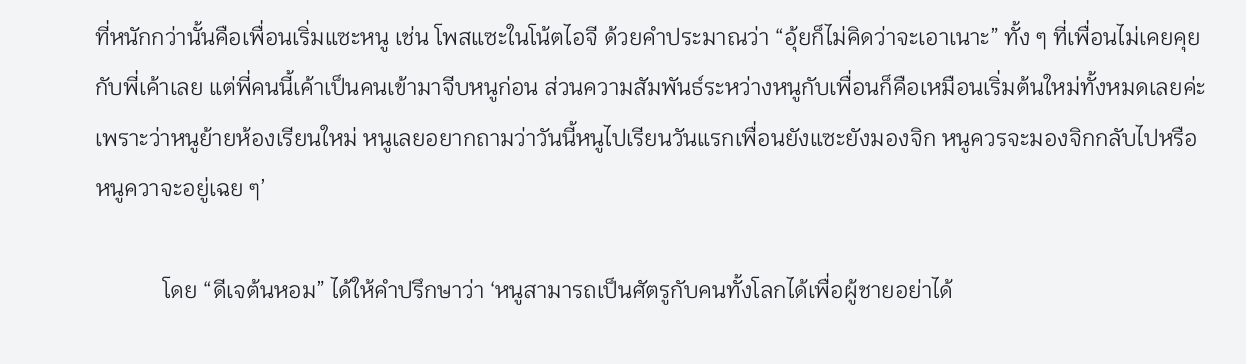ที่หนักกว่านั้นคือเพื่อนเริ่มแซะหนู เช่น โพสแซะในโน้ตไอจี ด้วยคำประมาณว่า “อุ้ยก็ไม่คิดว่าจะเอาเนาะ” ทั้ง ๆ ที่เพื่อนไม่เคยคุยกับพี่เค้าเลย แต่พี่คนนี้เค้าเป็นคนเข้ามาจีบหนูก่อน ส่วนความสัมพันธ์ระหว่างหนูกับเพื่อนก็คือเหมือนเริ่มต้นใหม่ทั้งหมดเลยค่ะ เพราะว่าหนูย้ายห้องเรียนใหม่ หนูเลยอยากถามว่าวันนี้หนูไปเรียนวันแรกเพื่อนยังแซะยังมองจิก หนูควรจะมองจิกกลับไปหรือหนูควาจะอยู่เฉย ๆ’

            โดย “ดีเจต้นหอม” ได้ให้คำปรึกษาว่า ‘หนูสามารถเป็นศัตรูกับคนทั้งโลกได้เพื่อผู้ชายอย่าได้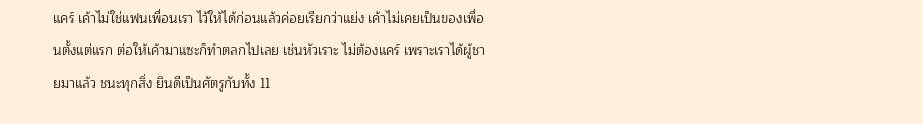แคร์ เค้าไม่ใช่แฟนเพื่อนเรา ไว้ให้ได้ก่อนแล้วค่อยเรียกว่าแย่ง เค้าไม่เคยเป็นของเพื่อนตั้งแต่แรก ต่อให้เค้ามาแซะก็ทำตลกไปเลย เช่นหัวเราะ ไม่ต้องแคร์ เพราะเราได้ผู้ชายมาแล้ว ชนะทุกสิ่ง ยินดีเป็นศัตรูกับทั้ง 11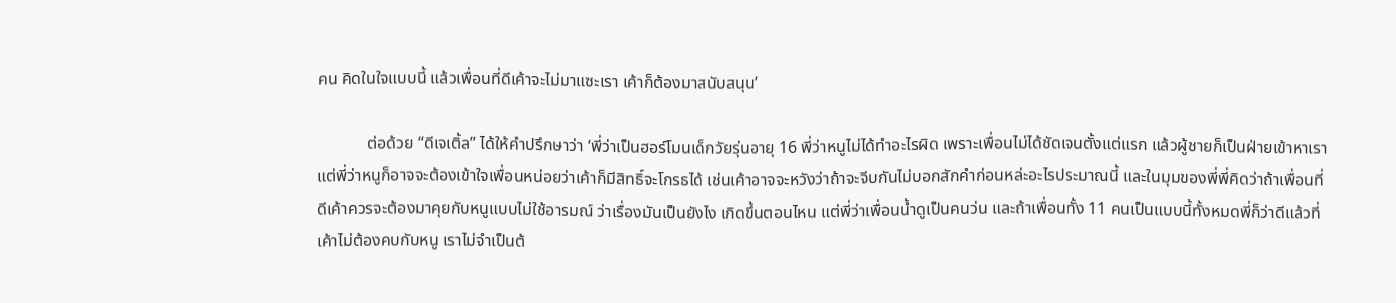คน คิดในใจแบบนี้ แล้วเพื่อนที่ดีเค้าจะไม่มาแซะเรา เค้าก็ต้องมาสนับสนุน’

            ต่อด้วย “ดีเจเติ้ล” ได้ให้คำปรึกษาว่า ‘พี่ว่าเป็นฮอร์โมนเด็กวัยรุ่นอายุ 16 พี่ว่าหนูไม่ได้ทำอะไรผิด เพราะเพื่อนไม่ได้ชัดเจนตั้งแต่แรก แล้วผู้ชายก็เป็นฝ่ายเข้าหาเรา แต่พี่ว่าหนูก็อาจจะต้องเข้าใจเพื่อนหน่อยว่าเค้าก็มีสิทธิ์จะโกรธได้ เช่นเค้าอาจจะหวังว่าถ้าจะจีบกันไม่บอกสักคำก่อนหล่ะอะไรประมาณนี้ และในมุมของพี่พี่คิดว่าถ้าเพื่อนที่ดีเค้าควรจะต้องมาคุยกับหนูแบบไม่ใช้อารมณ์ ว่าเรื่องมันเป็นยังไง เกิดขึ้นตอนไหน แต่พี่ว่าเพื่อนน้ำดูเป็นคนว่น และถ้าเพื่อนทั้ง 11 คนเป็นแบบนี้ทั้งหมดพี่ก็ว่าดีแล้วที่เค้าไม่ต้องคบกับหนู เราไม่จำเป็นต้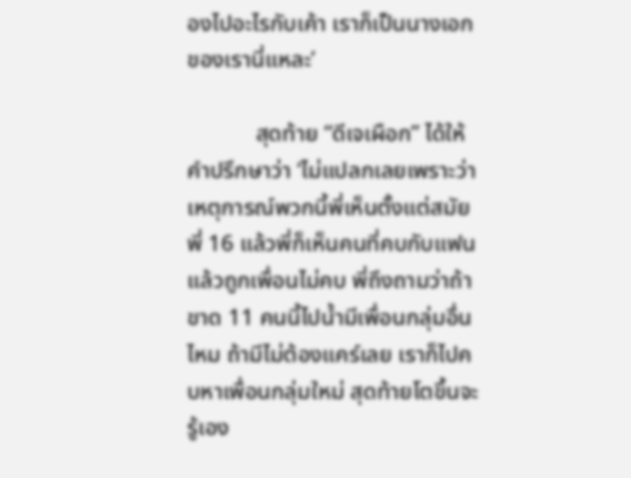องไปอะไรกับเค้า เราก็เป็นนางเอกของเรานี่แหละ’

            สุดท้าย “ดีเจเผือก” ได้ให้คำปรึกษาว่า ‘ไม่แปลกเลยเพราะว่าเหตุการณ์พวกนี้พี่เห็นตั้งแต่สมัยพี่ 16 แล้วพี่ก็เห็นคนที่คบกับแฟน แล้วถูกเพื่อนไม่คบ พี่ถึงถามว่าถ้าขาด 11 คนนี้ไปน้ำมีเพื่อนกลุ่มอื่นไหม ถ้ามีไม่ต้องแคร์เลย เราก็ไปคบหาเพื่อนกลุ่มใหม่ สุดท้ายโตขึ้นจะรู้เอง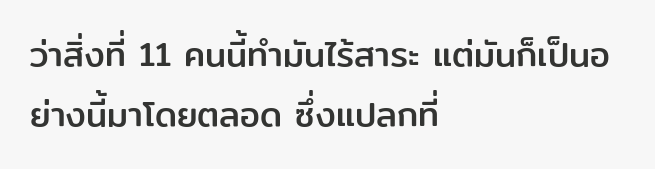ว่าสิ่งที่ 11 คนนี้ทำมันไร้สาระ แต่มันก็เป็นอย่างนี้มาโดยตลอด ซึ่งแปลกที่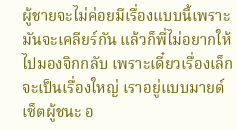ผู้ชายจะไม่ค่อยมีเรื่องแบบนี้เพราะมันจะเคลียร์กัน แล้วก็พี่ไม่อยากให้ไปมองจิกกลับ เพราะเดี๋ยวเรื่องเล็กจะเป็นเรื่องใหญ่ เราอยู่แบบมายด์เซ็ตผู้ชนะ อ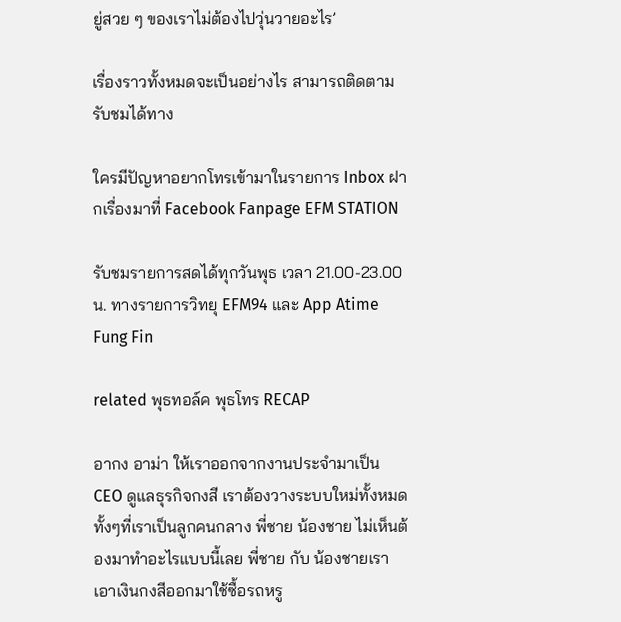ยู่สวย ๆ ของเราไม่ต้องไปวุ่นวายอะไร’

เรื่องราวทั้งหมดจะเป็นอย่างไร สามารถติดตามรับชมได้ทาง

ใครมีปัญหาอยากโทรเข้ามาในรายการ Inbox ฝากเรื่องมาที่ Facebook Fanpage EFM STATION

รับชมรายการสดได้ทุกวันพุธ เวลา 21.00-23.00 น. ทางรายการวิทยุ EFM94 และ App Atime Fung Fin

related พุธทอล์ค พุธโทร RECAP

อากง อาม่า ให้เราออกจากงานประจำมาเป็น CEO ดูแลธุรกิจกงสี เราต้องวางระบบใหม่ทั้งหมด ทั้งๆที่เราเป็นลูกคนกลาง พี่ชาย น้องชาย ไม่เห็นต้องมาทำอะไรแบบนี้เลย พี่ชาย กับ น้องชายเรา เอาเงินกงสีออกมาใช้ซื้อรถหรู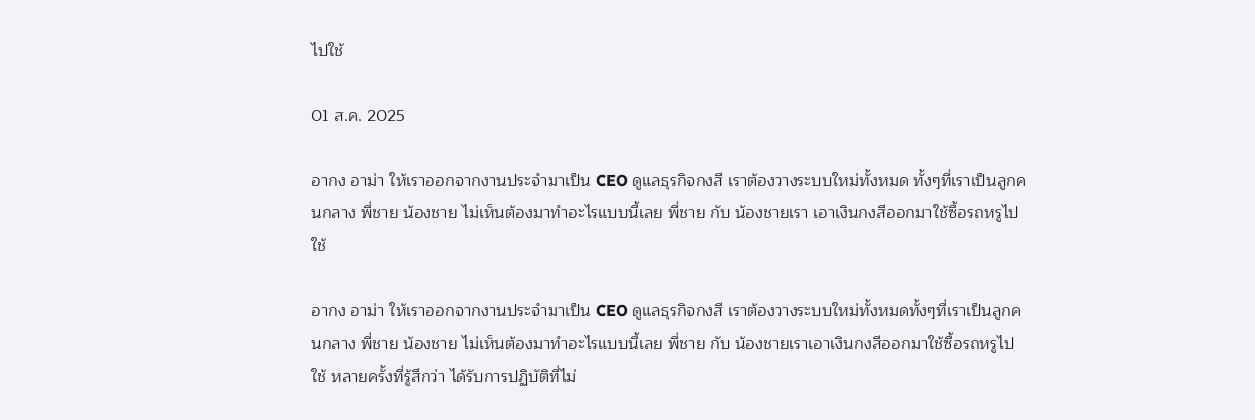ไปใช้

01 ส.ค. 2025

อากง อาม่า ให้เราออกจากงานประจำมาเป็น CEO ดูแลธุรกิจกงสี เราต้องวางระบบใหม่ทั้งหมด ทั้งๆที่เราเป็นลูกคนกลาง พี่ชาย น้องชาย ไม่เห็นต้องมาทำอะไรแบบนี้เลย พี่ชาย กับ น้องชายเรา เอาเงินกงสีออกมาใช้ซื้อรถหรูไปใช้

อากง อาม่า ให้เราออกจากงานประจำมาเป็น CEO ดูแลธุรกิจกงสี เราต้องวางระบบใหม่ทั้งหมดทั้งๆที่เราเป็นลูกคนกลาง พี่ชาย น้องชาย ไม่เห็นต้องมาทำอะไรแบบนี้เลย พี่ชาย กับ น้องชายเราเอาเงินกงสีออกมาใช้ซื้อรถหรูไปใช้ หลายครั้งที่รู้สึกว่า ได้รับการปฏิบัติที่ไม่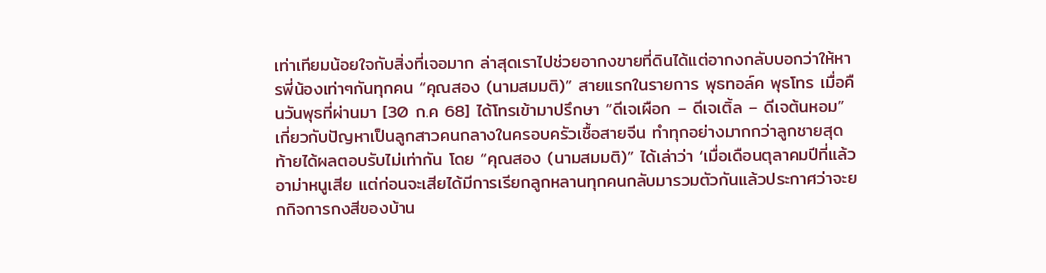เท่าเทียมน้อยใจกับสิ่งที่เจอมาก ล่าสุดเราไปช่วยอากงขายที่ดินได้แต่อากงกลับบอกว่าให้หารพี่น้องเท่าๆกันทุกคน “คุณสอง (นามสมมติ)” สายแรกในรายการ พุธทอล์ค พุธโทร เมื่อคืนวันพุธที่ผ่านมา [30 ก.ค 68] ได้โทรเข้ามาปรึกษา “ดีเจเผือก – ดีเจเติ้ล – ดีเจต้นหอม” เกี่ยวกับปัญหาเป็นลูกสาวคนกลางในครอบครัวเชื้อสายจีน ทำทุกอย่างมากกว่าลูกชายสุดท้ายได้ผลตอบรับไม่เท่ากัน โดย “คุณสอง (นามสมมติ)” ได้เล่าว่า ‘เมื่อเดือนตุลาคมปีที่แล้วอาม่าหนูเสีย แต่ก่อนจะเสียได้มีการเรียกลูกหลานทุกคนกลับมารวมตัวกันแล้วประกาศว่าจะยกกิจการกงสีของบ้าน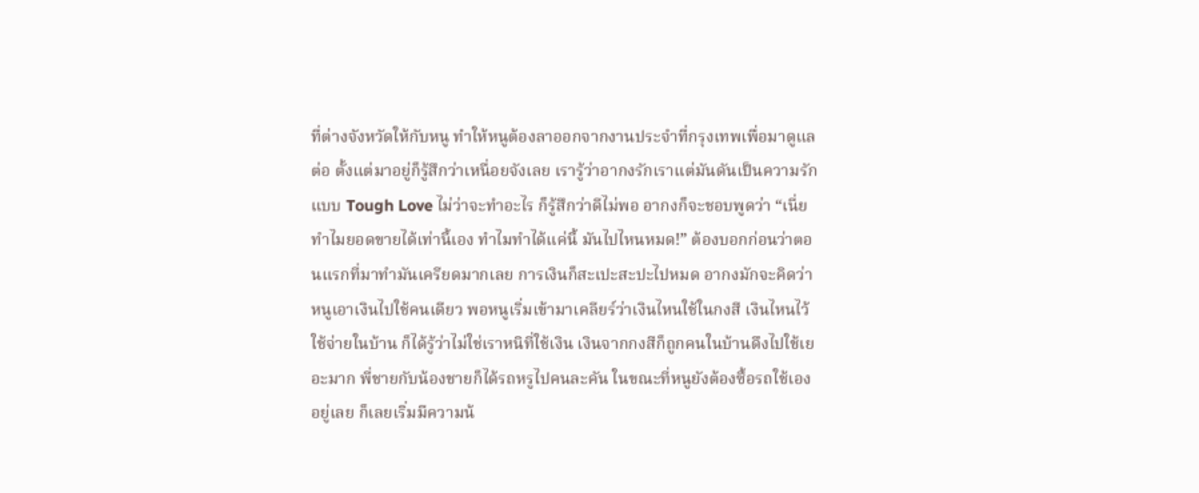ที่ต่างจังหวัดให้กับหนู ทำให้หนูต้องลาออกจากงานประจำที่กรุงเทพเพื่อมาดูแลต่อ ตั้งแต่มาอยู่ก็รู้สึกว่าเหนื่อยจังเลย เรารู้ว่าอากงรักเราแต่มันดันเป็นความรักแบบ Tough Love ไม่ว่าจะทำอะไร ก็รู้สึกว่าดีไม่พอ อากงก็จะชอบพูดว่า “เนี่ย ทำไมยอดขายได้เท่านี้เอง ทำไมทำได้แค่นี้ มันไปไหนหมด!” ต้องบอกก่อนว่าตอนแรกที่มาทำมันเครียดมากเลย การเงินก็สะเปะสะปะไปหมด อากงมักจะคิดว่าหนูเอาเงินไปใช้คนเดียว พอหนูเริ่มเข้ามาเคลียร์ว่าเงินไหนใช้ในกงสี เงินไหนไว้ใช้จ่ายในบ้าน ก็ได้รู้ว่าไม่ใช่เราหนิที่ใช้เงิน เงินจากกงสีก็ถูกคนในบ้านดึงไปใช้เยอะมาก พี่ชายกับน้องชายก็ได้รถหรูไปคนละคัน ในขณะที่หนูยังต้องซื้อรถใช้เองอยู่เลย ก็เลยเริ่มมีความน้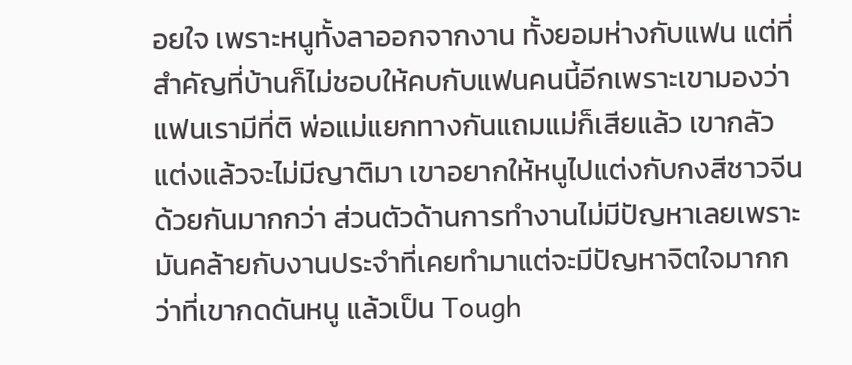อยใจ เพราะหนูทั้งลาออกจากงาน ทั้งยอมห่างกับแฟน แต่ที่สำคัญที่บ้านก็ไม่ชอบให้คบกับแฟนคนนี้อีกเพราะเขามองว่าแฟนเรามีที่ติ พ่อแม่แยกทางกันแถมแม่ก็เสียแล้ว เขากลัวแต่งแล้วจะไม่มีญาติมา เขาอยากให้หนูไปแต่งกับกงสีชาวจีนด้วยกันมากกว่า ส่วนตัวด้านการทำงานไม่มีปัญหาเลยเพราะมันคล้ายกับงานประจำที่เคยทำมาแต่จะมีปัญหาจิตใจมากกว่าที่เขากดดันหนู แล้วเป็น Tough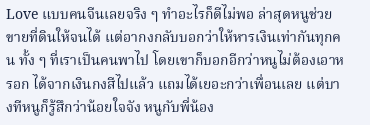Love แบบคนจีนเลยจริง ๆ ทำอะไรก็ดีไม่พอ ล่าสุดหนูช่วยขายที่ดินให้จนได้ แต่อากงกลับบอกว่าให้หารเงินเท่ากันทุกคน ทั้ง ๆ ที่เราเป็นคนพาไป โดยเขาก็บอกอีกว่าหนูไม่ต้องเอาหรอก ได้จากเงินกงสีไปแล้ว แถมได้เยอะกว่าเพื่อนเลย แต่บางทีหนูก็รู้สึกว่าน้อยใจจัง หนูกับพี่น้อง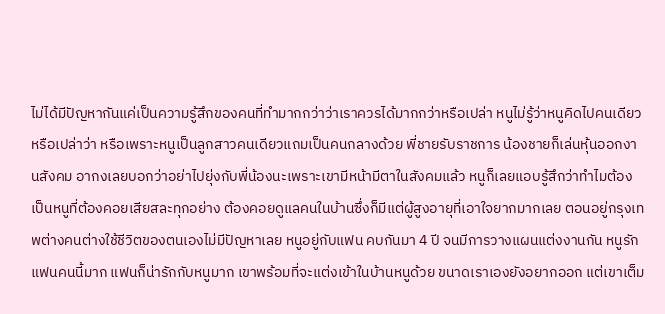ไม่ได้มีปัญหากันแค่เป็นความรู้สึกของคนที่ทำมากกว่าว่าเราควรได้มากกว่าหรือเปล่า หนูไม่รู้ว่าหนูคิดไปคนเดียวหรือเปล่าว่า หรือเพราะหนูเป็นลูกสาวคนเดียวแถมเป็นคนกลางด้วย พี่ชายรับราชการ น้องชายก็เล่นหุ้นออกงานสังคม อากงเลยบอกว่าอย่าไปยุ่งกับพี่น้องนะเพราะเขามีหน้ามีตาในสังคมแล้ว หนูก็เลยแอบรู้สึกว่าทำไมต้องเป็นหนูที่ต้องคอยเสียสละทุกอย่าง ต้องคอยดูแลคนในบ้านซึ่งก็มีแต่ผู้สูงอายุที่เอาใจยากมากเลย ตอนอยู่กรุงเทพต่างคนต่างใช้ชีวิตของตนเองไม่มีปัญหาเลย หนูอยู่กับแฟน คบกันมา 4 ปี จนมีการวางแผนแต่งงานกัน หนูรักแฟนคนนี้มาก แฟนก็น่ารักกับหนูมาก เขาพร้อมที่จะแต่งเข้าในบ้านหนูด้วย ขนาดเราเองยังอยากออก แต่เขาเต็ม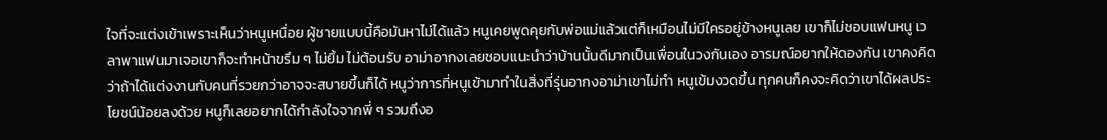ใจที่จะแต่งเข้าเพราะเห็นว่าหนูเหนื่อย ผู้ชายแบบนี้คือมันหาไม่ได้แล้ว หนูเคยพูดคุยกับพ่อแม่แล้วแต่ก็เหมือนไม่มีใครอยู่ข้างหนูเลย เขาก็ไม่ชอบแฟนหนู เวลาพาแฟนมาเจอเขาก็จะทำหน้าขรึม ๆ ไม่ยิ้ม ไม่ต้อนรับ อาม่าอากงเลยชอบแนะนำว่าบ้านนั้นดีมากเป็นเพื่อนในวงกันเอง อารมณ์อยากให้ดองกัน เขาคงคิดว่าถ้าได้แต่งงานกับคนที่รวยกว่าอาจจะสบายขึ้นก็ได้ หนูว่าการที่หนูเข้ามาทำในสิ่งที่รุ่นอากงอาม่าเขาไม่ทำ หนูเข้มงวดขึ้น ทุกคนก็คงจะคิดว่าเขาได้ผลประโยชน์น้อยลงด้วย หนูก็เลยอยากได้กำลังใจจากพี่ ๆ รวมถึงอ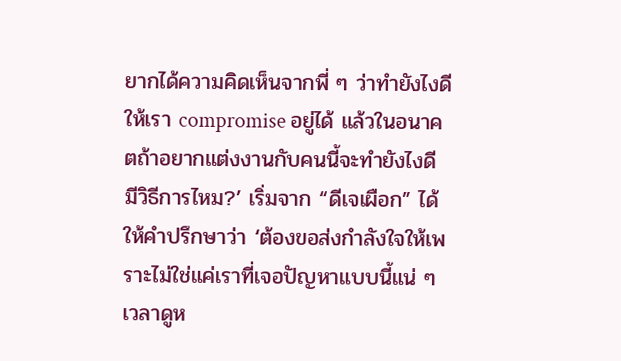ยากได้ความคิดเห็นจากพี่ ๆ ว่าทำยังไงดีให้เรา compromise อยู่ได้ แล้วในอนาคตถ้าอยากแต่งงานกับคนนี้จะทำยังไงดี มีวิธีการไหม?’ เริ่มจาก “ดีเจเผือก” ได้ให้คำปรึกษาว่า ‘ต้องขอส่งกำลังใจให้เพราะไม่ใช่แค่เราที่เจอปัญหาแบบนี้แน่ ๆ เวลาดูห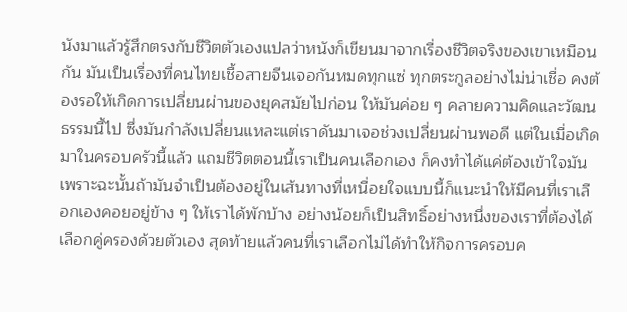นังมาแล้วรู้สึกตรงกับชีวิตตัวเองแปลว่าหนังก็เขียนมาจากเรื่องชีวิตจริงของเขาเหมือนกัน มันเป็นเรื่องที่คนไทยเชื้อสายจีนเจอกันหมดทุกแซ่ ทุกตระกูลอย่างไม่น่าเชื่อ คงต้องรอให้เกิดการเปลี่ยนผ่านของยุคสมัยไปก่อน ให้มันค่อย ๆ คลายความคิดและวัฒนธรรมนี้ไป ซึ่งมันกำลังเปลี่ยนแหละแต่เราดันมาเจอช่วงเปลี่ยนผ่านพอดี แต่ในเมื่อเกิดมาในครอบครัวนี้แล้ว แถมชีวิตตอนนี้เราเป็นคนเลือกเอง ก็คงทำได้แค่ต้องเข้าใจมัน เพราะฉะนั้นถ้ามันจำเป็นต้องอยู่ในเส้นทางที่เหนื่อยใจแบบนี้ก็แนะนำให้มีคนที่เราเลือกเองคอยอยู่ข้าง ๆ ให้เราได้พักบ้าง อย่างน้อยก็เป็นสิทธิ์อย่างหนึ่งของเราที่ต้องได้เลือกคู่ครองด้วยตัวเอง สุดท้ายแล้วคนที่เราเลือกไม่ได้ทำให้กิจการครอบค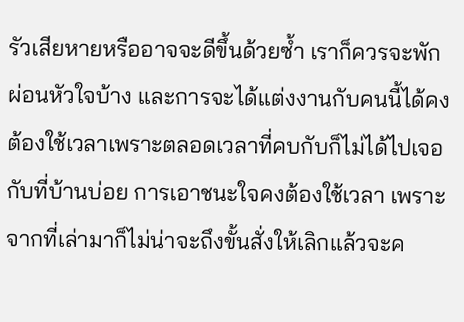รัวเสียหายหรืออาจจะดีขึ้นด้วยซ้ำ เราก็ควรจะพักผ่อนหัวใจบ้าง และการจะได้แต่งงานกับคนนี้ได้คงต้องใช้เวลาเพราะตลอดเวลาที่คบกับก็ไม่ได้ไปเจอกับที่บ้านบ่อย การเอาชนะใจคงต้องใช้เวลา เพราะจากที่เล่ามาก็ไม่น่าจะถึงขั้นสั่งให้เลิกแล้วจะค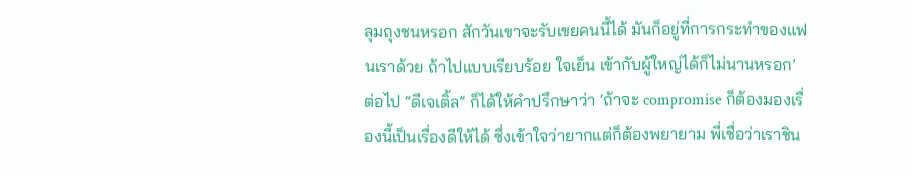ลุมถุงชนหรอก สักวันเขาจะรับเขยคนนี้ได้ มันก็อยู่ที่การกระทำของแฟนเราด้วย ถ้าไปแบบเรียบร้อย ใจเย็น เข้ากับผู้ใหญ่ได้ก็ไม่นานหรอก’ ต่อไป “ดีเจเติ้ล” ก็ได้ให้คำปรึกษาว่า ‘ถ้าจะ compromise ก็ต้องมองเรื่องนี้เป็นเรื่องดีให้ได้ ซึ่งเข้าใจว่ายากแต่ก็ต้องพยายาม พี่เชื่อว่าเราชิน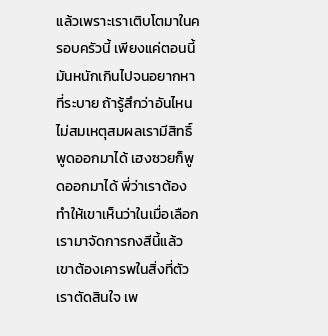แล้วเพราะเราเติบโตมาในครอบครัวนี้ เพียงแค่ตอนนี้มันหนักเกินไปจนอยากหาที่ระบาย ถ้ารู้สึกว่าอันไหนไม่สมเหตุสมผลเรามีสิทธิ์พูดออกมาได้ เฮงซวยก็พูดออกมาได้ พี่ว่าเราต้องทำให้เขาเห็นว่าในเมื่อเลือกเรามาจัดการกงสีนี้แล้ว เขาต้องเคารพในสิ่งที่ตัวเราตัดสินใจ เพ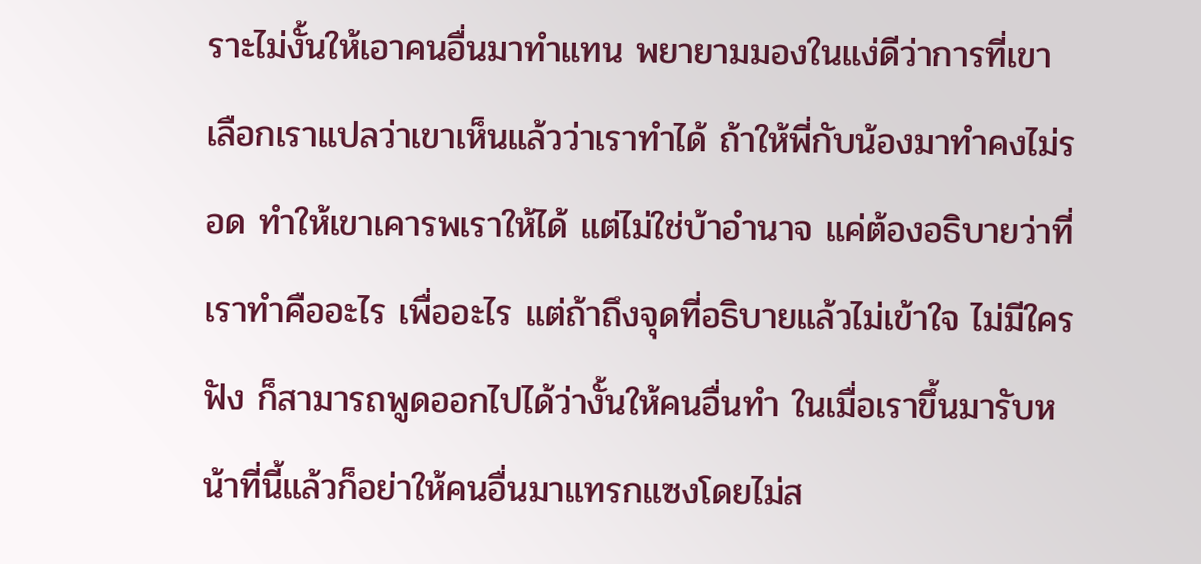ราะไม่งั้นให้เอาคนอื่นมาทำแทน พยายามมองในแง่ดีว่าการที่เขาเลือกเราแปลว่าเขาเห็นแล้วว่าเราทำได้ ถ้าให้พี่กับน้องมาทำคงไม่รอด ทำให้เขาเคารพเราให้ได้ แต่ไม่ใช่บ้าอำนาจ แค่ต้องอธิบายว่าที่เราทำคืออะไร เพื่ออะไร แต่ถ้าถึงจุดที่อธิบายแล้วไม่เข้าใจ ไม่มีใครฟัง ก็สามารถพูดออกไปได้ว่างั้นให้คนอื่นทำ ในเมื่อเราขึ้นมารับหน้าที่นี้แล้วก็อย่าให้คนอื่นมาแทรกแซงโดยไม่ส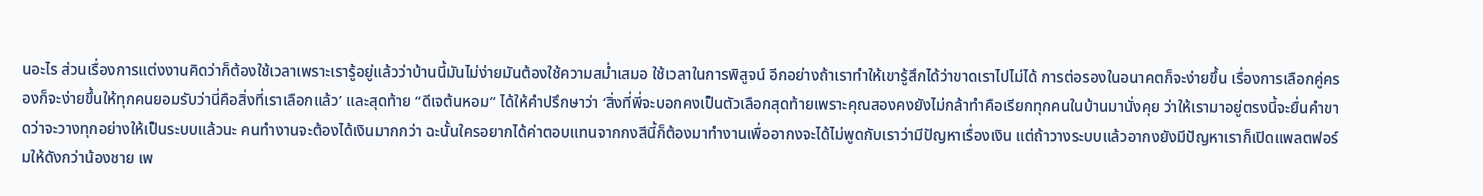นอะไร ส่วนเรื่องการแต่งงานคิดว่าก็ต้องใช้เวลาเพราะเรารู้อยู่แล้วว่าบ้านนี้มันไม่ง่ายมันต้องใช้ความสม่ำเสมอ ใช้เวลาในการพิสูจน์ อีกอย่างถ้าเราทำให้เขารู้สึกได้ว่าขาดเราไปไม่ได้ การต่อรองในอนาคตก็จะง่ายขึ้น เรื่องการเลือกคู่ครองก็จะง่ายขึ้นให้ทุกคนยอมรับว่านี่คือสิ่งที่เราเลือกแล้ว’ และสุดท้าย “ดีเจต้นหอม” ได้ให้คำปรึกษาว่า ‘สิ่งที่พี่จะบอกคงเป็นตัวเลือกสุดท้ายเพราะคุณสองคงยังไม่กล้าทำคือเรียกทุกคนในบ้านมานั่งคุย ว่าให้เรามาอยู่ตรงนี้จะยื่นคำขาดว่าจะวางทุกอย่างให้เป็นระบบแล้วนะ คนทำงานจะต้องได้เงินมากกว่า ฉะนั้นใครอยากได้ค่าตอบแทนจากกงสีนี้ก็ต้องมาทำงานเพื่ออากงจะได้ไม่พูดกับเราว่ามีปัญหาเรื่องเงิน แต่ถ้าวางระบบแล้วอากงยังมีปัญหาเราก็เปิดแพลตฟอร์มให้ดังกว่าน้องชาย เพ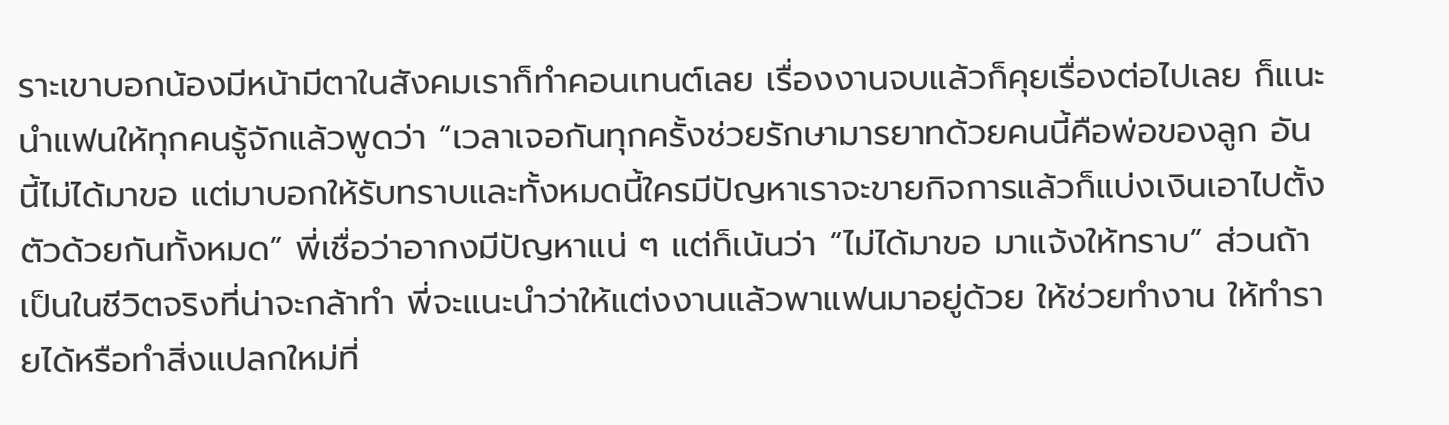ราะเขาบอกน้องมีหน้ามีตาในสังคมเราก็ทำคอนเทนต์เลย เรื่องงานจบแล้วก็คุยเรื่องต่อไปเลย ก็แนะนำแฟนให้ทุกคนรู้จักแล้วพูดว่า “เวลาเจอกันทุกครั้งช่วยรักษามารยาทด้วยคนนี้คือพ่อของลูก อันนี้ไม่ได้มาขอ แต่มาบอกให้รับทราบและทั้งหมดนี้ใครมีปัญหาเราจะขายกิจการแล้วก็แบ่งเงินเอาไปตั้งตัวด้วยกันทั้งหมด” พี่เชื่อว่าอากงมีปัญหาแน่ ๆ แต่ก็เน้นว่า “ไม่ได้มาขอ มาแจ้งให้ทราบ” ส่วนถ้าเป็นในชีวิตจริงที่น่าจะกล้าทำ พี่จะแนะนำว่าให้แต่งงานแล้วพาแฟนมาอยู่ด้วย ให้ช่วยทำงาน ให้ทำรายได้หรือทำสิ่งแปลกใหม่ที่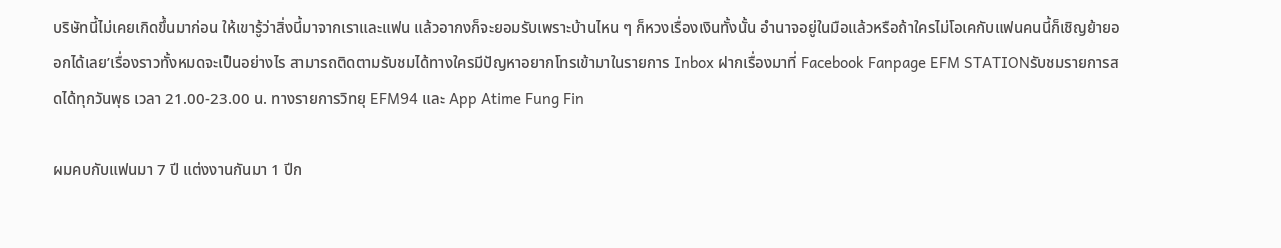บริษัทนี้ไม่เคยเกิดขึ้นมาก่อน ให้เขารู้ว่าสิ่งนี้มาจากเราและแฟน แล้วอากงก็จะยอมรับเพราะบ้านไหน ๆ ก็หวงเรื่องเงินทั้งนั้น อำนาจอยู่ในมือแล้วหรือถ้าใครไม่โอเคกับแฟนคนนี้ก็เชิญย้ายออกได้เลย’เรื่องราวทั้งหมดจะเป็นอย่างไร สามารถติดตามรับชมได้ทางใครมีปัญหาอยากโทรเข้ามาในรายการ Inbox ฝากเรื่องมาที่ Facebook Fanpage EFM STATIONรับชมรายการสดได้ทุกวันพุธ เวลา 21.00-23.00 น. ทางรายการวิทยุ EFM94 และ App Atime Fung Fin

ผมคบกับแฟนมา 7 ปี แต่งงานกันมา 1 ปีก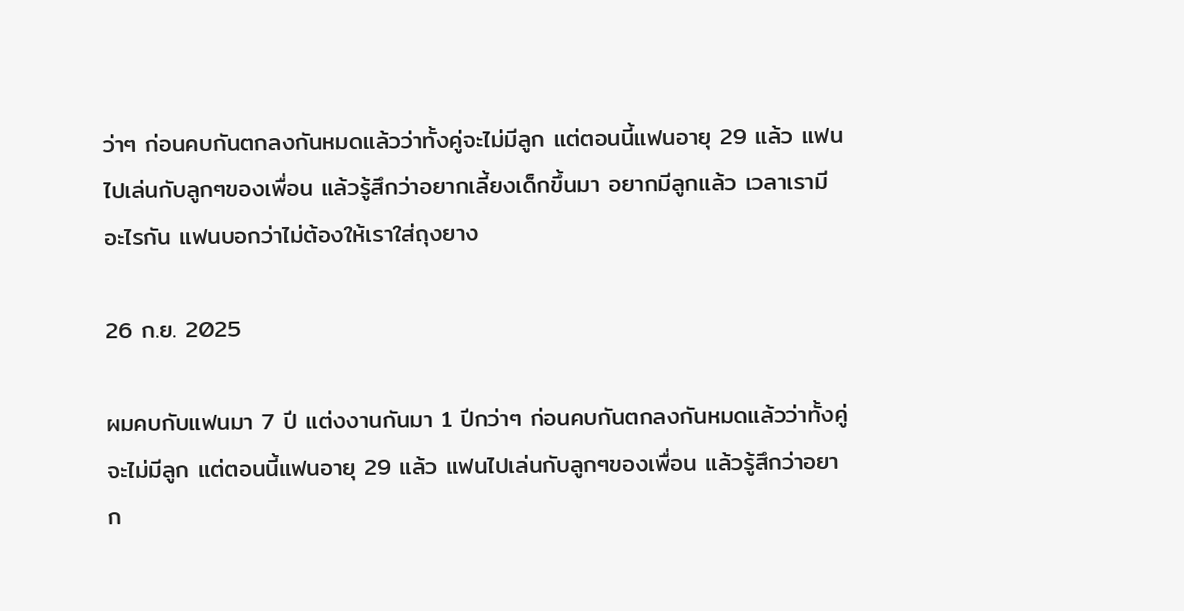ว่าๆ ก่อนคบกันตกลงกันหมดแล้วว่าทั้งคู่จะไม่มีลูก แต่ตอนนี้แฟนอายุ 29 แล้ว แฟนไปเล่นกับลูกๆของเพื่อน แล้วรู้สึกว่าอยากเลี้ยงเด็กขึ้นมา อยากมีลูกแล้ว เวลาเรามีอะไรกัน แฟนบอกว่าไม่ต้องให้เราใส่ถุงยาง

26 ก.ย. 2025

ผมคบกับแฟนมา 7 ปี แต่งงานกันมา 1 ปีกว่าๆ ก่อนคบกันตกลงกันหมดแล้วว่าทั้งคู่จะไม่มีลูก แต่ตอนนี้แฟนอายุ 29 แล้ว แฟนไปเล่นกับลูกๆของเพื่อน แล้วรู้สึกว่าอยาก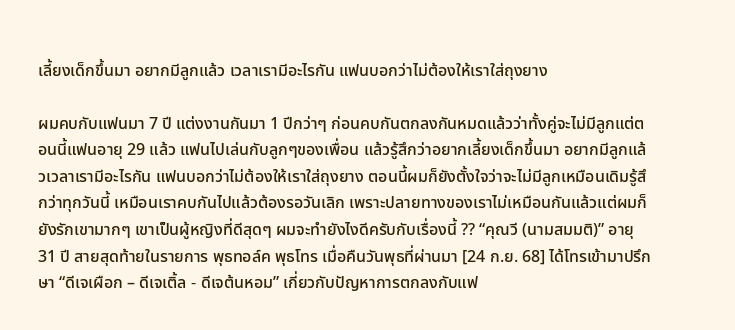เลี้ยงเด็กขึ้นมา อยากมีลูกแล้ว เวลาเรามีอะไรกัน แฟนบอกว่าไม่ต้องให้เราใส่ถุงยาง

ผมคบกับแฟนมา 7 ปี แต่งงานกันมา 1 ปีกว่าๆ ก่อนคบกันตกลงกันหมดแล้วว่าทั้งคู่จะไม่มีลูกแต่ตอนนี้แฟนอายุ 29 แล้ว แฟนไปเล่นกับลูกๆของเพื่อน แล้วรู้สึกว่าอยากเลี้ยงเด็กขึ้นมา อยากมีลูกแล้วเวลาเรามีอะไรกัน แฟนบอกว่าไม่ต้องให้เราใส่ถุงยาง ตอนนี้ผมก็ยังตั้งใจว่าจะไม่มีลูกเหมือนเดิมรู้สึกว่าทุกวันนี้ เหมือนเราคบกันไปแล้วต้องรอวันเลิก เพราะปลายทางของเราไม่เหมือนกันแล้วแต่ผมก็ยังรักเขามากๆ เขาเป็นผู้หญิงที่ดีสุดๆ ผมจะทำยังไงดีครับกับเรื่องนี้ ?? “คุณวี (นามสมมติ)” อายุ 31 ปี สายสุดท้ายในรายการ พุธทอล์ค พุธโทร เมื่อคืนวันพุธที่ผ่านมา [24 ก.ย. 68] ได้โทรเข้ามาปรึกษา “ดีเจเผือก – ดีเจเติ้ล - ดีเจต้นหอม” เกี่ยวกับปัญหาการตกลงกับแฟ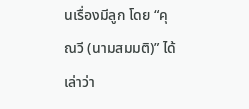นเรื่องมีลูก โดย “คุณวี (นามสมมติ)” ได้เล่าว่า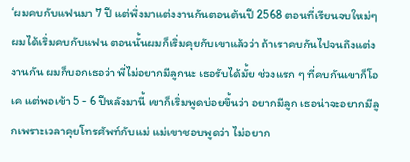‘ผมคบกับแฟนมา 7 ปี แต่พึ่งมาแต่งงานกันตอนต้นปี 2568 ตอนที่เรียนจบใหม่ๆ ผมได้เริ่มคบกับแฟน ตอนนั้นผมก็เริ่มคุยกับเขาแล้วว่า ถ้าเราคบกันไปจนถึงแต่งงานกัน ผมก็บอกเธอว่า พี่ไม่อยากมีลูกนะ เธอรับได้มั้ย ช่วงแรก ๆ ที่คบกันเขาก็โอเค แต่พอเข้า 5 - 6 ปีหลังมานี้ เขาก็เริ่มพูดบ่อยขึ้นว่า อยากมีลูก เธอน่าจะอยากมีลูกเพราะเวลาคุยโทรศัพท์กับแม่ แม่เขาชอบพูดว่า ไม่อยาก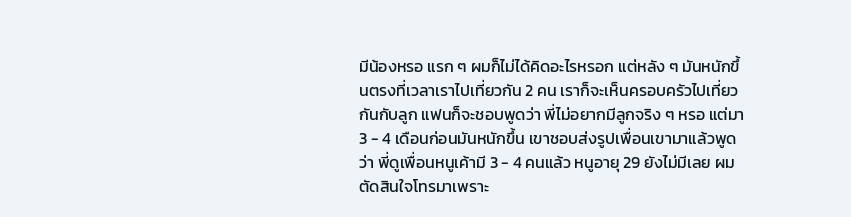มีน้องหรอ แรก ๆ ผมก็ไม่ได้คิดอะไรหรอก แต่หลัง ๆ มันหนักขึ้นตรงที่เวลาเราไปเที่ยวกัน 2 คน เราก็จะเห็นครอบครัวไปเที่ยวกันกับลูก แฟนก็จะชอบพูดว่า พี่ไม่อยากมีลูกจริง ๆ หรอ แต่มา 3 - 4 เดือนก่อนมันหนักขึ้น เขาชอบส่งรูปเพื่อนเขามาแล้วพูดว่า พี่ดูเพื่อนหนูเค้ามี 3 - 4 คนแล้ว หนูอายุ 29 ยังไม่มีเลย ผมตัดสินใจโทรมาเพราะ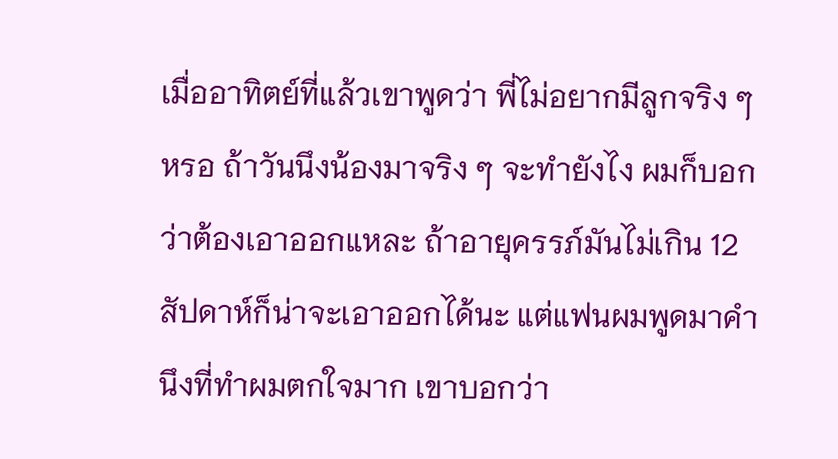เมื่ออาทิตย์ที่แล้วเขาพูดว่า พี่ไม่อยากมีลูกจริง ๆ หรอ ถ้าวันนึงน้องมาจริง ๆ จะทำยังไง ผมก็บอกว่าต้องเอาออกแหละ ถ้าอายุครรภ์มันไม่เกิน 12 สัปดาห์ก็น่าจะเอาออกได้นะ แต่แฟนผมพูดมาคำนึงที่ทำผมตกใจมาก เขาบอกว่า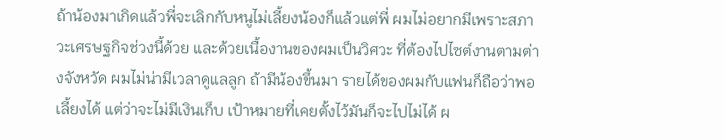ถ้าน้องมาเกิดแล้วพี่จะเลิกกับหนูไม่เลี้ยงน้องก็แล้วแต่พี่ ผมไม่อยากมีเพราะสภาวะเศรษฐกิจช่วงนี้ด้วย และด้วยเนื้องานของผมเป็นวิศวะ ที่ต้องไปไซต์งานตามต่างจังหวัด ผมไม่น่ามีเวลาดูแลลูก ถ้ามีน้องขึ้นมา รายได้ของผมกับแฟนก็ถือว่าพอเลี้ยงได้ แต่ว่าจะไม่มีเงินเก็บ เป้าหมายที่เคยตั้งไว้มันก็จะไปไม่ได้ ผ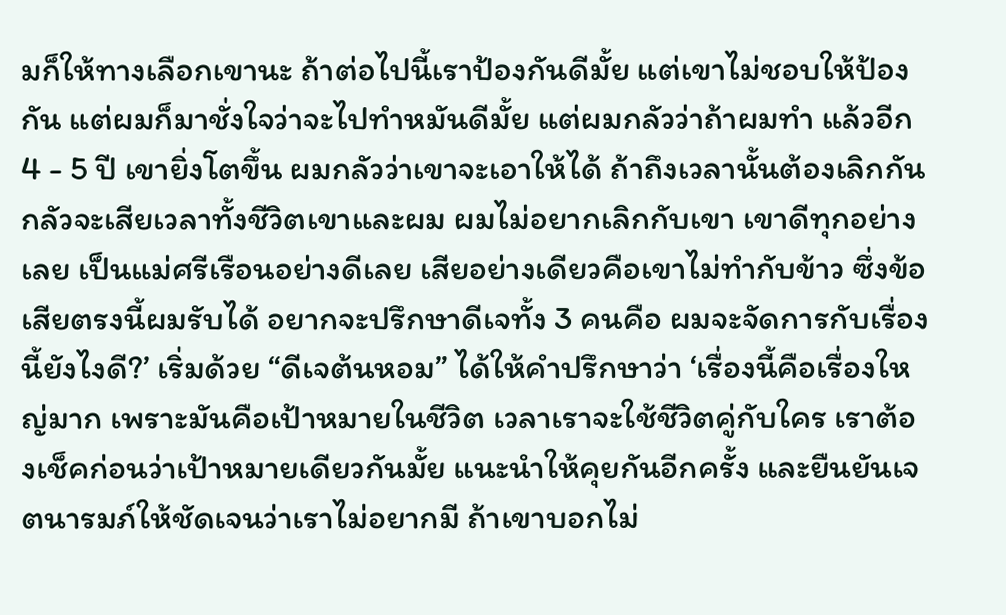มก็ให้ทางเลือกเขานะ ถ้าต่อไปนี้เราป้องกันดีมั้ย แต่เขาไม่ชอบให้ป้องกัน แต่ผมก็มาชั่งใจว่าจะไปทำหมันดีมั้ย แต่ผมกลัวว่าถ้าผมทำ แล้วอีก 4 - 5 ปี เขายิ่งโตขึ้น ผมกลัวว่าเขาจะเอาให้ได้ ถ้าถึงเวลานั้นต้องเลิกกัน กลัวจะเสียเวลาทั้งชีวิตเขาและผม ผมไม่อยากเลิกกับเขา เขาดีทุกอย่างเลย เป็นแม่ศรีเรือนอย่างดีเลย เสียอย่างเดียวคือเขาไม่ทำกับข้าว ซึ่งข้อเสียตรงนี้ผมรับได้ อยากจะปรึกษาดีเจทั้ง 3 คนคือ ผมจะจัดการกับเรื่องนี้ยังไงดี?’ เริ่มด้วย “ดีเจต้นหอม” ได้ให้คำปรึกษาว่า ‘เรื่องนี้คือเรื่องใหญ่มาก เพราะมันคือเป้าหมายในชีวิต เวลาเราจะใช้ชีวิตคู่กับใคร เราต้องเช็คก่อนว่าเป้าหมายเดียวกันมั้ย แนะนำให้คุยกันอีกครั้ง และยืนยันเจตนารมภ์ให้ชัดเจนว่าเราไม่อยากมี ถ้าเขาบอกไม่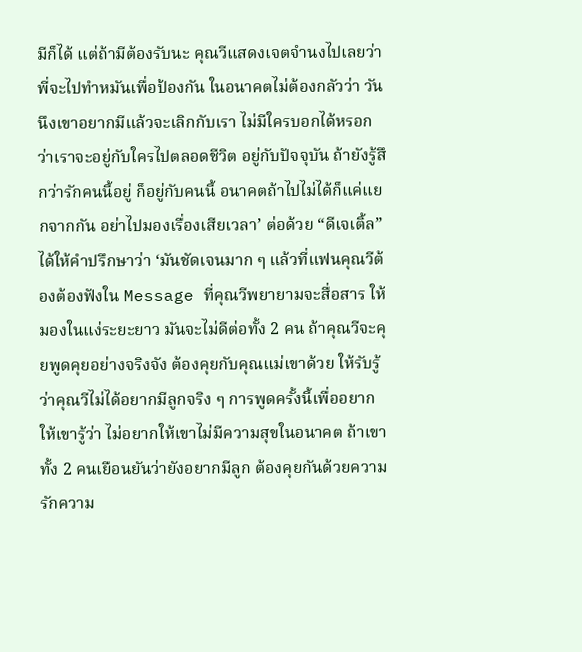มีก็ได้ แต่ถ้ามีต้องรับนะ คุณวีแสดงเจตจำนงไปเลยว่าพี่จะไปทำหมันเพื่อป้องกัน ในอนาคตไม่ต้องกลัวว่า วันนึงเขาอยากมีแล้วจะเลิกกับเรา ไม่มีใครบอกได้หรอกว่าเราจะอยู่กับใครไปตลอดชีวิต อยู่กับปัจจุบัน ถ้ายังรู้สึกว่ารักคนนี้อยู่ ก็อยู่กับคนนี้ อนาคตถ้าไปไม่ได้ก็แค่แยกจากกัน อย่าไปมองเรื่องเสียเวลา’ ต่อด้วย “ดีเจเติ้ล” ได้ให้คำปรึกษาว่า ‘มันชัดเจนมาก ๆ แล้วที่แฟนคุณวีต้องต้องฟังใน Message ที่คุณวีพยายามจะสื่อสาร ให้มองในแง่ระยะยาว มันจะไม่ดีต่อทั้ง 2 คน ถ้าคุณวีจะคุยพูดคุยอย่างจริงจัง ต้องคุยกับคุณแม่เขาด้วย ให้รับรู้ว่าคุณวีไม่ได้อยากมีลูกจริง ๆ การพูดครั้งนี้เพื่ออยากให้เขารู้ว่า ไม่อยากให้เขาไม่มีความสุขในอนาคต ถ้าเขาทั้ง 2 คนเยือนยันว่ายังอยากมีลูก ต้องคุยกันด้วยความรักความ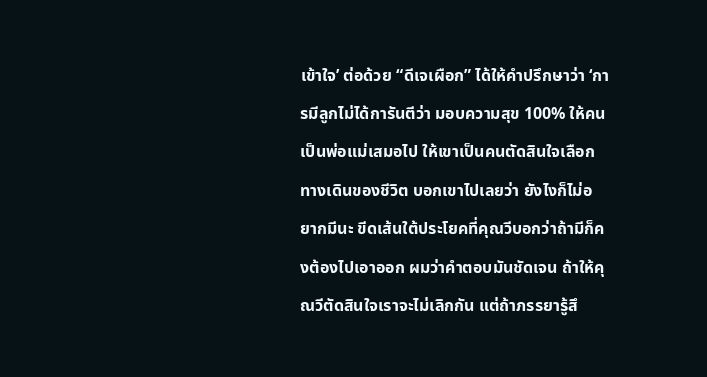เข้าใจ’ ต่อด้วย “ดีเจเผือก” ได้ให้คำปรึกษาว่า ‘การมีลูกไม่ได้การันตีว่า มอบความสุข 100% ให้คนเป็นพ่อแม่เสมอไป ให้เขาเป็นคนตัดสินใจเลือกทางเดินของชีวิต บอกเขาไปเลยว่า ยังไงก็ไม่อยากมีนะ ขีดเส้นใต้ประโยคที่คุณวีบอกว่าถ้ามีก็คงต้องไปเอาออก ผมว่าคำตอบมันชัดเจน ถ้าให้คุณวีตัดสินใจเราจะไม่เลิกกัน แต่ถ้าภรรยารู้สึ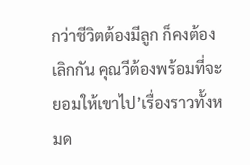กว่าชีวิตต้องมีลูก ก็คงต้องเลิกกัน คุณวีต้องพร้อมที่จะยอมให้เขาไป’เรื่องราวทั้งหมด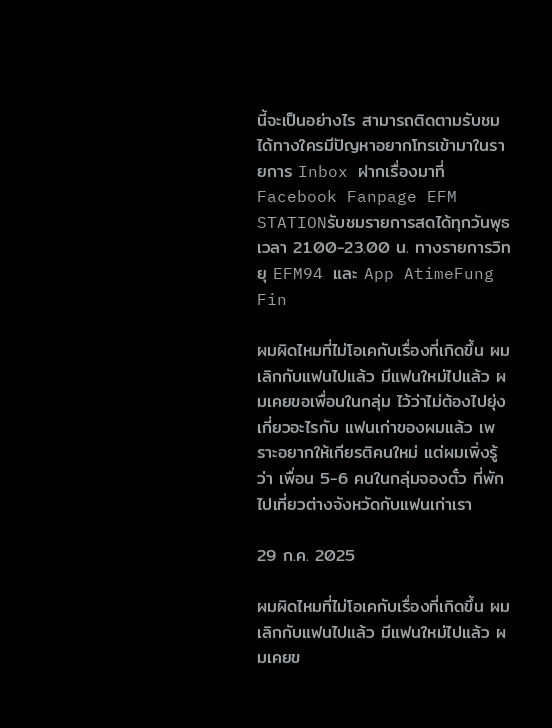นี้จะเป็นอย่างไร สามารถติดตามรับชมได้ทางใครมีปัญหาอยากโทรเข้ามาในรายการ Inbox ฝากเรื่องมาที่ Facebook Fanpage EFM STATIONรับชมรายการสดได้ทุกวันพุธ เวลา 21.00-23.00 น. ทางรายการวิทยุ EFM94 และ App AtimeFung Fin

ผมผิดไหมที่ไม่โอเคกับเรื่องที่เกิดขึ้น ผมเลิกกับแฟนไปแล้ว มีแฟนใหม่ไปแล้ว ผมเคยขอเพื่อนในกลุ่ม ไว้ว่าไม่ต้องไปยุ่งเกี่ยวอะไรกับ แฟนเก่าของผมแล้ว เพราะอยากให้เกียรติคนใหม่ แต่ผมเพิ่งรู้ว่า เพื่อน 5-6 คนในกลุ่มจองตั๋ว ที่พัก ไปเที่ยวต่างจังหวัดกับแฟนเก่าเรา

29 ก.ค. 2025

ผมผิดไหมที่ไม่โอเคกับเรื่องที่เกิดขึ้น ผมเลิกกับแฟนไปแล้ว มีแฟนใหม่ไปแล้ว ผมเคยข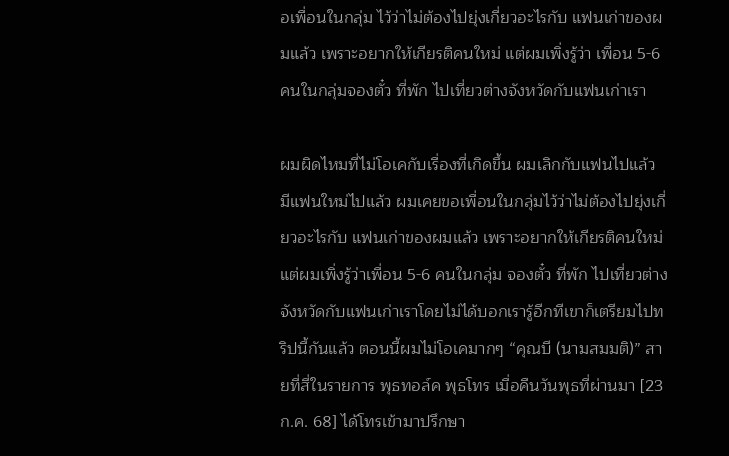อเพื่อนในกลุ่ม ไว้ว่าไม่ต้องไปยุ่งเกี่ยวอะไรกับ แฟนเก่าของผมแล้ว เพราะอยากให้เกียรติคนใหม่ แต่ผมเพิ่งรู้ว่า เพื่อน 5-6 คนในกลุ่มจองตั๋ว ที่พัก ไปเที่ยวต่างจังหวัดกับแฟนเก่าเรา

ผมผิดไหมที่ไม่โอเคกับเรื่องที่เกิดขึ้น ผมเลิกกับแฟนไปแล้ว มีแฟนใหม่ไปแล้ว ผมเคยขอเพื่อนในกลุ่มไว้ว่าไม่ต้องไปยุ่งเกี่ยวอะไรกับ แฟนเก่าของผมแล้ว เพราะอยากให้เกียรติคนใหม่ แต่ผมเพิ่งรู้ว่าเพื่อน 5-6 คนในกลุ่ม จองตั๋ว ที่พัก ไปเที่ยวต่างจังหวัดกับแฟนเก่าเราโดยไม่ได้บอกเรารู้อีกทีเขาก็เตรียมไปทริปนี้กันแล้ว ตอนนี้ผมไม่โอเคมากๆ “คุณบี (นามสมมติ)” สายที่สี่ในรายการ พุธทอล์ค พุธโทร เมื่อคืนวันพุธที่ผ่านมา [23 ก.ค. 68] ได้โทรเข้ามาปรึกษา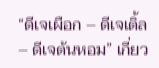“ดีเจเผือก – ดีเจเติ้ล – ดีเจต้นหอม” เกี่ยว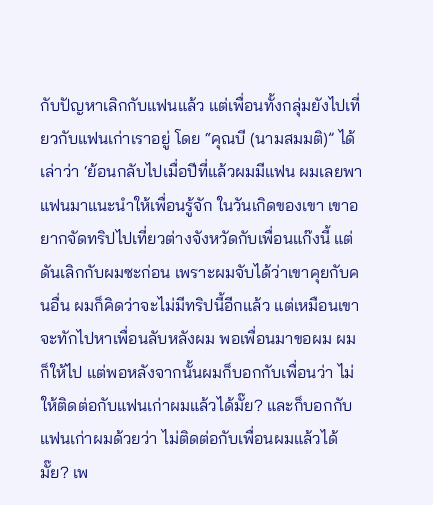กับปัญหาเลิกกับแฟนแล้ว แต่เพื่อนทั้งกลุ่มยังไปเที่ยวกับแฟนเก่าเราอยู่ โดย “คุณบี (นามสมมติ)” ได้เล่าว่า ‘ย้อนกลับไปเมื่อปีที่แล้วผมมีแฟน ผมเลยพาแฟนมาแนะนำให้เพื่อนรู้จัก ในวันเกิดของเขา เขาอยากจัดทริปไปเที่ยวต่างจังหวัดกับเพื่อนแก๊งนี้ แต่ดันเลิกกับผมซะก่อน เพราะผมจับได้ว่าเขาคุยกับคนอื่น ผมก็คิดว่าจะไม่มีทริปนี้อีกแล้ว แต่เหมือนเขาจะทักไปหาเพื่อนลับหลังผม พอเพื่อนมาขอผม ผมก็ให้ไป แต่พอหลังจากนั้นผมก็บอกกับเพื่อนว่า ไม่ให้ติดต่อกับแฟนเก่าผมแล้วได้มั๊ย? และก็บอกกับแฟนเก่าผมด้วยว่า ไม่ติดต่อกับเพื่อนผมแล้วได้มั๊ย? เพ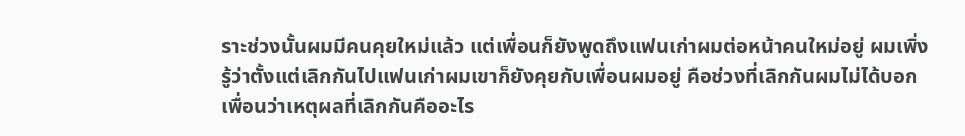ราะช่วงนั้นผมมีคนคุยใหม่แล้ว แต่เพื่อนก็ยังพูดถึงแฟนเก่าผมต่อหน้าคนใหม่อยู่ ผมเพิ่งรู้ว่าตั้งแต่เลิกกันไปแฟนเก่าผมเขาก็ยังคุยกับเพื่อนผมอยู่ คือช่วงที่เลิกกันผมไม่ได้บอกเพื่อนว่าเหตุผลที่เลิกกันคืออะไร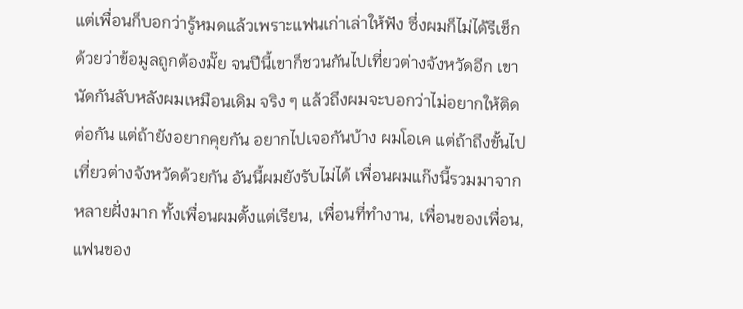แต่เพื่อนก็บอกว่ารู้หมดแล้วเพราะแฟนเก่าเล่าให้ฟัง ซึ่งผมก็ไม่ได้รีเช็กด้วยว่าข้อมูลถูกต้องมั๊ย จนปีนี้เขาก็ชวนกันไปเที่ยวต่างจังหวัดอีก เขานัดกันลับหลังผมเหมือนเดิม จริง ๆ แล้วถึงผมจะบอกว่าไม่อยากให้ติดต่อกัน แต่ถ้ายังอยากคุยกัน อยากไปเจอกันบ้าง ผมโอเค แต่ถ้าถึงขั้นไปเที่ยวต่างจังหวัดด้วยกัน อันนี้ผมยังรับไม่ได้ เพื่อนผมแก๊งนี้รวมมาจากหลายฝั่งมาก ทั้งเพื่อนผมตั้งแต่เรียน, เพื่อนที่ทำงาน, เพื่อนของเพื่อน, แฟนของ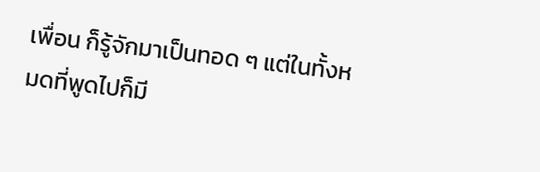เพื่อน ก็รู้จักมาเป็นทอด ๆ แต่ในทั้งหมดที่พูดไปก็มี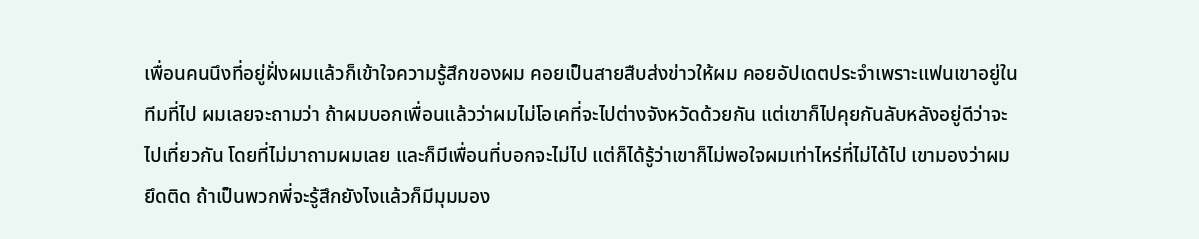เพื่อนคนนึงที่อยู่ฝั่งผมแล้วก็เข้าใจความรู้สึกของผม คอยเป็นสายสืบส่งข่าวให้ผม คอยอัปเดตประจำเพราะแฟนเขาอยู่ในทีมที่ไป ผมเลยจะถามว่า ถ้าผมบอกเพื่อนแล้วว่าผมไม่โอเคที่จะไปต่างจังหวัดด้วยกัน แต่เขาก็ไปคุยกันลับหลังอยู่ดีว่าจะไปเที่ยวกัน โดยที่ไม่มาถามผมเลย และก็มีเพื่อนที่บอกจะไม่ไป แต่ก็ได้รู้ว่าเขาก็ไม่พอใจผมเท่าไหร่ที่ไม่ได้ไป เขามองว่าผมยึดติด ถ้าเป็นพวกพี่จะรู้สึกยังไงแล้วก็มีมุมมอง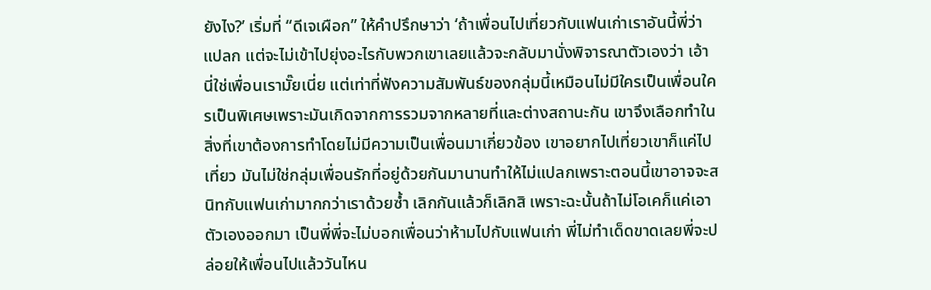ยังไง?’ เริ่มที่ “ดีเจเผือก” ให้คำปรึกษาว่า ‘ถ้าเพื่อนไปเที่ยวกับแฟนเก่าเราอันนี้พี่ว่าแปลก แต่จะไม่เข้าไปยุ่งอะไรกับพวกเขาเลยแล้วจะกลับมานั่งพิจารณาตัวเองว่า เอ้า นี่ใช่เพื่อนเรามั๊ยเนี่ย แต่เท่าที่ฟังความสัมพันธ์ของกลุ่มนี้เหมือนไม่มีใครเป็นเพื่อนใครเป็นพิเศษเพราะมันเกิดจากการรวมจากหลายที่และต่างสถานะกัน เขาจึงเลือกทำในสิ่งที่เขาต้องการทำโดยไม่มีความเป็นเพื่อนมาเกี่ยวข้อง เขาอยากไปเที่ยวเขาก็แค่ไปเที่ยว มันไม่ใช่กลุ่มเพื่อนรักที่อยู่ด้วยกันมานานทำให้ไม่แปลกเพราะตอนนี้เขาอาจจะสนิทกับแฟนเก่ามากกว่าเราด้วยซ้ำ เลิกกันแล้วก็เลิกสิ เพราะฉะนั้นถ้าไม่โอเคก็แค่เอาตัวเองออกมา เป็นพี่พี่จะไม่บอกเพื่อนว่าห้ามไปกับแฟนเก่า พี่ไม่ทำเด็ดขาดเลยพี่จะปล่อยให้เพื่อนไปแล้ววันไหน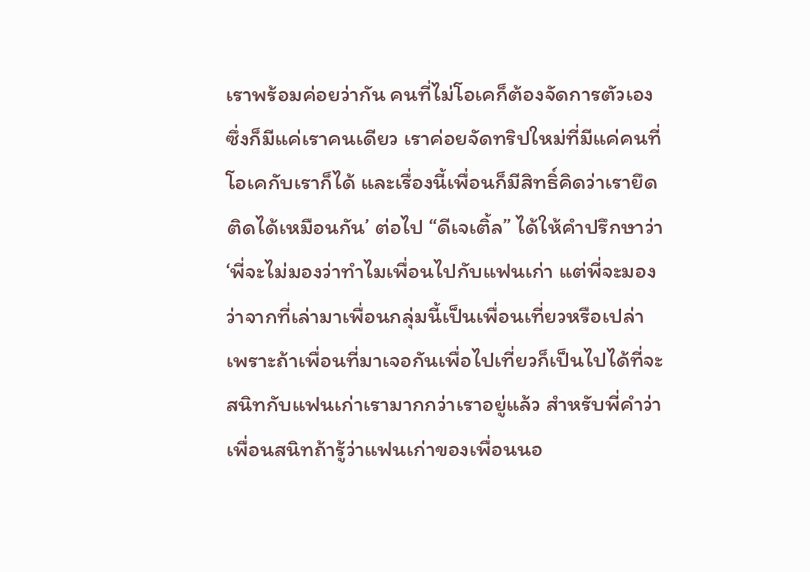เราพร้อมค่อยว่ากัน คนที่ไม่โอเคก็ต้องจัดการตัวเองซึ่งก็มีแค่เราคนเดียว เราค่อยจัดทริปใหม่ที่มีแค่คนที่โอเคกับเราก็ได้ และเรื่องนี้เพื่อนก็มีสิทธิ์คิดว่าเรายึดติดได้เหมือนกัน’ ต่อไป “ดีเจเติ้ล” ได้ให้คำปรึกษาว่า ‘พี่จะไม่มองว่าทำไมเพื่อนไปกับแฟนเก่า แต่พี่จะมองว่าจากที่เล่ามาเพื่อนกลุ่มนี้เป็นเพื่อนเที่ยวหรือเปล่า เพราะถ้าเพื่อนที่มาเจอกันเพื่อไปเที่ยวก็เป็นไปได้ที่จะสนิทกับแฟนเก่าเรามากกว่าเราอยู่แล้ว สำหรับพี่คำว่าเพื่อนสนิทถ้ารู้ว่าแฟนเก่าของเพื่อนนอ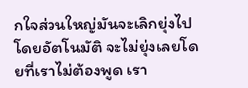กใจส่วนใหญ่มันจะเลิกยุ่งไปโดยอัตโนมัติ จะไม่ยุ่งเลยโดยที่เราไม่ต้องพูด เรา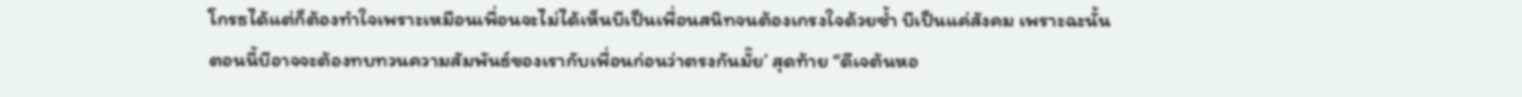โกรธได้แต่ก็ต้องทำใจเพราะเหมือนเพื่อนจะไม่ได้เห็นบีเป็นเพื่อนสนิทจนต้องเกรงใจด้วยซ้ำ บีเป็นแค่สังคม เพราะฉะนั้นตอนนี้บีอาจจะต้องทบทวนความสัมพันธ์ของเรากับเพื่อนก่อนว่าตรงกันมั๊ย’ สุดท้าย “ดีเจต้นหอ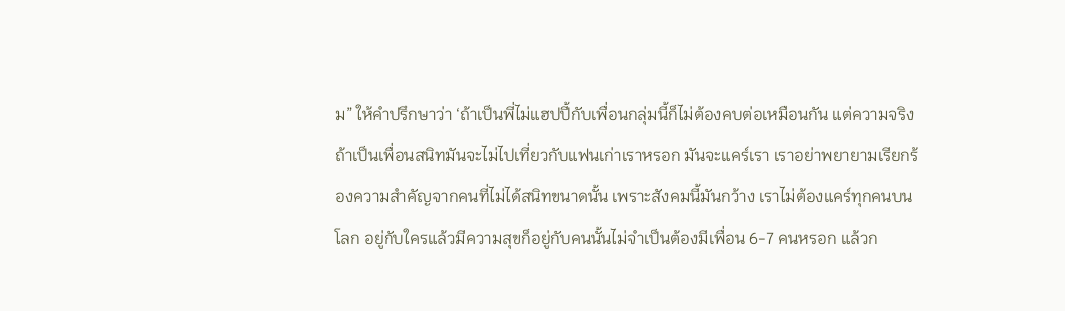ม” ให้คำปรึกษาว่า ‘ถ้าเป็นพี่ไม่แฮปปี้กับเพื่อนกลุ่มนี้ก็ไม่ต้องคบต่อเหมือนกัน แต่ความจริงถ้าเป็นเพื่อนสนิทมันจะไม่ไปเที่ยวกับแฟนเก่าเราหรอก มันจะแคร์เรา เราอย่าพยายามเรียกร้องความสำคัญจากคนที่ไม่ได้สนิทขนาดนั้น เพราะสังคมนี้มันกว้าง เราไม่ต้องแคร์ทุกคนบนโลก อยู่กับใครแล้วมีความสุขก็อยู่กับคนนั้นไม่จำเป็นต้องมีเพื่อน 6-7 คนหรอก แล้วก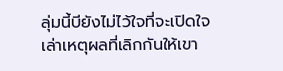ลุ่มนี้บียังไม่ไว้ใจที่จะเปิดใจเล่าเหตุผลที่เลิกกันให้เขา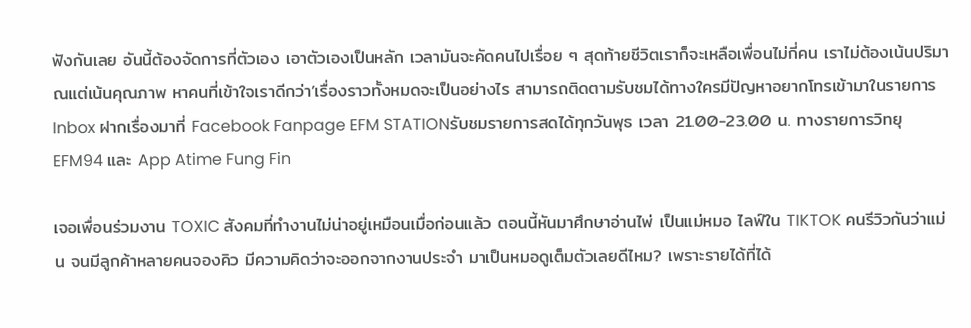ฟังกันเลย อันนี้ต้องจัดการที่ตัวเอง เอาตัวเองเป็นหลัก เวลามันจะคัดคนไปเรื่อย ๆ สุดท้ายชีวิตเราก็จะเหลือเพื่อนไม่กี่คน เราไม่ต้องเน้นปริมาณแต่เน้นคุณภาพ หาคนที่เข้าใจเราดีกว่า’เรื่องราวทั้งหมดจะเป็นอย่างไร สามารถติดตามรับชมได้ทางใครมีปัญหาอยากโทรเข้ามาในรายการ Inbox ฝากเรื่องมาที่ Facebook Fanpage EFM STATIONรับชมรายการสดได้ทุกวันพุธ เวลา 21.00-23.00 น. ทางรายการวิทยุ EFM94 และ App Atime Fung Fin

เจอเพื่อนร่วมงาน TOXIC สังคมที่ทำงานไม่น่าอยู่เหมือนเมื่อก่อนแล้ว ตอนนี้หันมาศึกษาอ่านไพ่ เป็นแม่หมอ ไลฟ์ใน TIKTOK คนรีวิวกันว่าแม่น จนมีลูกค้าหลายคนจองคิว มีความคิดว่าจะออกจากงานประจำ มาเป็นหมอดูเต็มตัวเลยดีไหม? เพราะรายได้ที่ได้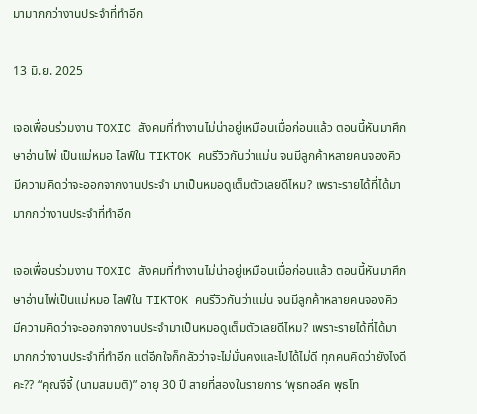มามากกว่างานประจำที่ทำอีก

13 มิ.ย. 2025

เจอเพื่อนร่วมงาน TOXIC สังคมที่ทำงานไม่น่าอยู่เหมือนเมื่อก่อนแล้ว ตอนนี้หันมาศึกษาอ่านไพ่ เป็นแม่หมอ ไลฟ์ใน TIKTOK คนรีวิวกันว่าแม่น จนมีลูกค้าหลายคนจองคิว มีความคิดว่าจะออกจากงานประจำ มาเป็นหมอดูเต็มตัวเลยดีไหม? เพราะรายได้ที่ได้มามากกว่างานประจำที่ทำอีก

เจอเพื่อนร่วมงาน TOXIC สังคมที่ทำงานไม่น่าอยู่เหมือนเมื่อก่อนแล้ว ตอนนี้หันมาศึกษาอ่านไพ่เป็นแม่หมอ ไลฟ์ใน TIKTOK คนรีวิวกันว่าแม่น จนมีลูกค้าหลายคนจองคิว มีความคิดว่าจะออกจากงานประจำมาเป็นหมอดูเต็มตัวเลยดีไหม? เพราะรายได้ที่ได้มามากกว่างานประจำที่ทำอีก แต่อีกใจก็กลัวว่าจะไม่มั่นคงและไปได้ไม่ดี ทุกคนคิดว่ายังไงดีคะ?? “คุณจีจี้ (นามสมมติ)” อายุ 30 ปี สายที่สองในรายการ ‘พุธทอล์ค พุธโท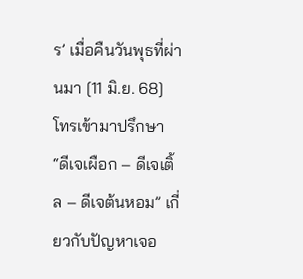ร’ เมื่อคืนวันพุธที่ผ่านมา [11 มิ.ย. 68] โทรเข้ามาปรึกษา “ดีเจเผือก – ดีเจเติ้ล – ดีเจต้นหอม” เกี่ยวกับปัญหาเจอ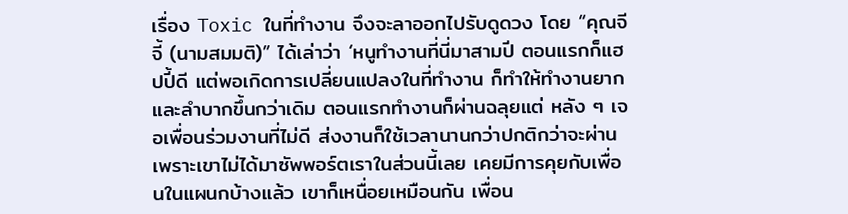เรื่อง Toxic ในที่ทำงาน จึงจะลาออกไปรับดูดวง โดย “คุณจีจี้ (นามสมมติ)” ได้เล่าว่า ‘หนูทำงานที่นี่มาสามปี ตอนแรกก็แฮปปี้ดี แต่พอเกิดการเปลี่ยนแปลงในที่ทำงาน ก็ทำให้ทำงานยากและลำบากขึ้นกว่าเดิม ตอนแรกทำงานก็ผ่านฉลุยแต่ หลัง ๆ เจอเพื่อนร่วมงานที่ไม่ดี ส่งงานก็ใช้เวลานานกว่าปกติกว่าจะผ่าน เพราะเขาไม่ได้มาซัพพอร์ตเราในส่วนนี้เลย เคยมีการคุยกับเพื่อนในแผนกบ้างแล้ว เขาก็เหนื่อยเหมือนกัน เพื่อน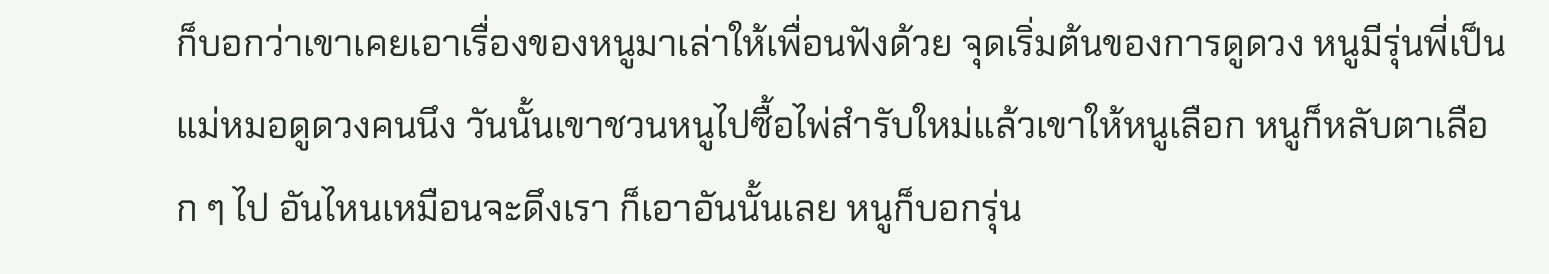ก็บอกว่าเขาเคยเอาเรื่องของหนูมาเล่าให้เพื่อนฟังด้วย จุดเริ่มต้นของการดูดวง หนูมีรุ่นพี่เป็นแม่หมอดูดวงคนนึง วันนั้นเขาชวนหนูไปซื้อไพ่สำรับใหม่แล้วเขาให้หนูเลือก หนูก็หลับตาเลือก ๆ ไป อันไหนเหมือนจะดึงเรา ก็เอาอันนั้นเลย หนูก็บอกรุ่น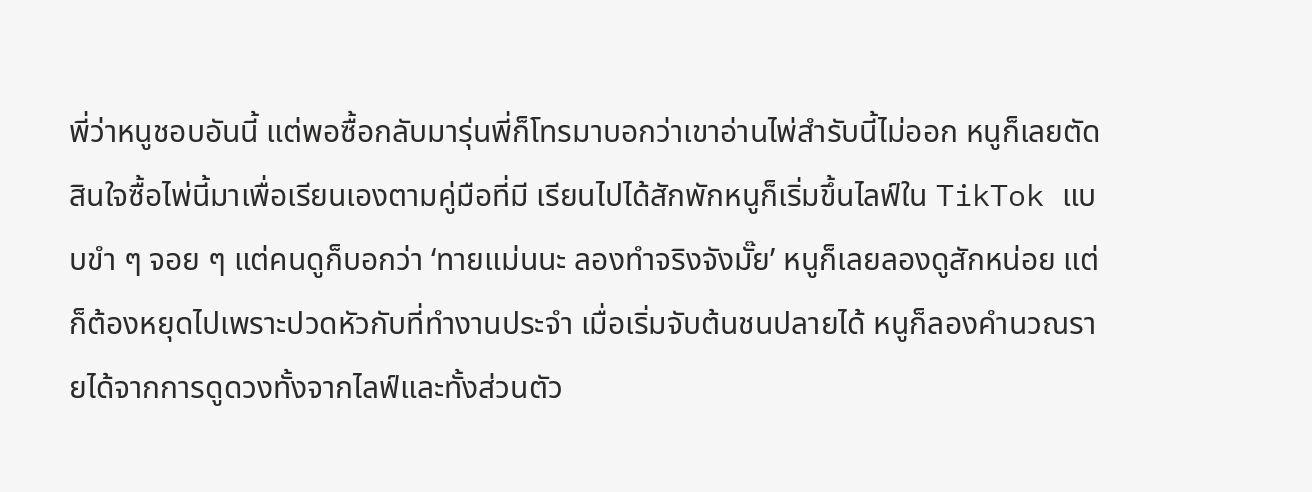พี่ว่าหนูชอบอันนี้ แต่พอซื้อกลับมารุ่นพี่ก็โทรมาบอกว่าเขาอ่านไพ่สำรับนี้ไม่ออก หนูก็เลยตัดสินใจซื้อไพ่นี้มาเพื่อเรียนเองตามคู่มือที่มี เรียนไปได้สักพักหนูก็เริ่มขึ้นไลฟ์ใน TikTok แบบขำ ๆ จอย ๆ แต่คนดูก็บอกว่า ‘ทายแม่นนะ ลองทำจริงจังมั๊ย’ หนูก็เลยลองดูสักหน่อย แต่ก็ต้องหยุดไปเพราะปวดหัวกับที่ทำงานประจำ เมื่อเริ่มจับต้นชนปลายได้ หนูก็ลองคำนวณรายได้จากการดูดวงทั้งจากไลฟ์และทั้งส่วนตัว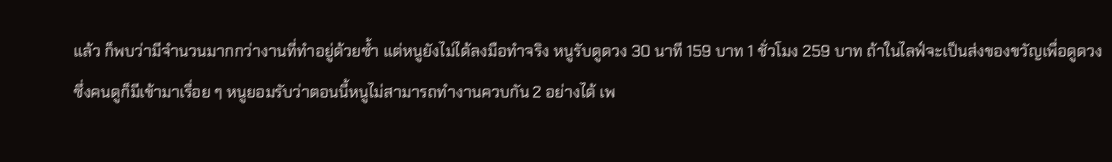แล้ว ก็พบว่ามีจำนวนมากกว่างานที่ทำอยู่ด้วยซ้ำ แต่หนูยังไม่ได้ลงมือทำจริง หนูรับดูดวง 30 นาที 159 บาท 1 ชั่วโมง 259 บาท ถ้าในไลฟ์จะเป็นส่งของขวัญเพื่อดูดวง ซึ่งคนดูก็มีเข้ามาเรื่อย ๆ หนูยอมรับว่าตอนนี้หนูไม่สามารถทำงานควบกัน 2 อย่างได้ เพ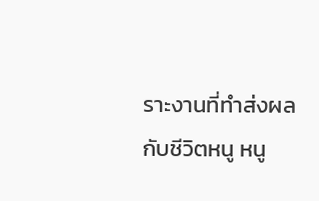ราะงานที่ทำส่งผลกับชีวิตหนู หนู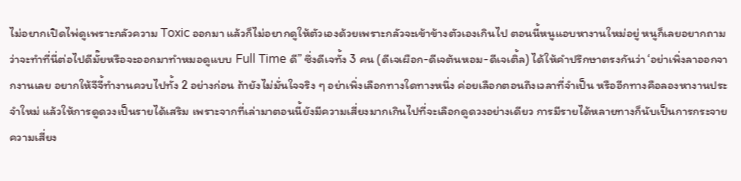ไม่อยากเปิดไพ่ดูเพราะกลัวความ Toxic ออกมา แล้วก็ไม่อยากดูให้ตัวเองด้วยเพราะกลัวจะเข้าข้างตัวเองเกินไป ตอนนี้หนูแอบหางานใหม่อยู่ หนูก็เลยอยากถามว่าจะทำที่นี่ต่อไปดีมั๊ยหรือจะออกมาทำหมอดูแบบ Full Time ดี” ซึ่งดีเจทั้ง 3 คน (ดีเจเผือก-ดีเจต้นหอม-ดีเจเติ้ล) ได้ให้คำปรึกษาตรงกันว่า ‘อย่าเพิ่งลาออกจากงานเลย อยากให้จีจี้ทำงานควบไปทั้ง 2 อย่างก่อน ถ้ายังไม่มั่นใจจริง ๆ อย่าเพิ่งเลือกทางใดทางหนึ่ง ค่อยเลือกตอนถึงเวลาที่จำเป็น หรืออีกทางคือลองหางานประจำใหม่ แล้วให้การดูดวงเป็นรายได้เสริม เพราะจากที่เล่ามาตอนนี้ยังมีความเสี่ยงมากเกินไปที่จะเลือกดูดวงอย่างเดียว การมีรายได้หลายทางก็นับเป็นการกระจายความเสี่ยง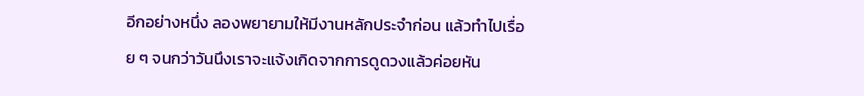อีกอย่างหนึ่ง ลองพยายามให้มีงานหลักประจำก่อน แล้วทำไปเรื่อย ๆ จนกว่าวันนึงเราจะแจ้งเกิดจากการดูดวงแล้วค่อยหัน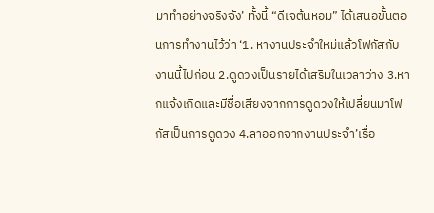มาทำอย่างจริงจัง’ ทั้งนี้ “ดีเจต้นหอม” ได้เสนอขั้นตอนการทำงานไว้ว่า ‘1. หางานประจำใหม่แล้วโฟกัสกับงานนี้ไปก่อน 2.ดูดวงเป็นรายได้เสริมในเวลาว่าง 3.หากแจ้งเกิดและมีชื่อเสียงจากการดูดวงให้เปลี่ยนมาโฟกัสเป็นการดูดวง 4.ลาออกจากงานประจำ’เรื่อ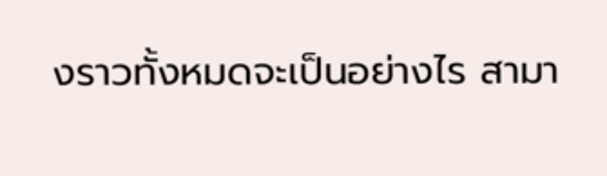งราวทั้งหมดจะเป็นอย่างไร สามา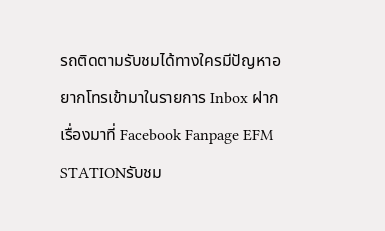รถติดตามรับชมได้ทางใครมีปัญหาอยากโทรเข้ามาในรายการ Inbox ฝากเรื่องมาที่ Facebook Fanpage EFM STATIONรับชม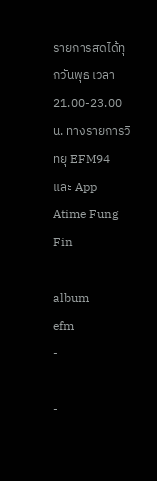รายการสดได้ทุกวันพุธ เวลา 21.00-23.00 น. ทางรายการวิทยุ EFM94 และ App Atime Fung Fin

album
efm
-

-